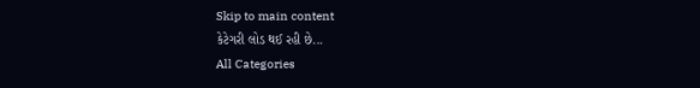Skip to main content
કેટેગરી લોડ થઈ રહી છે...
All Categories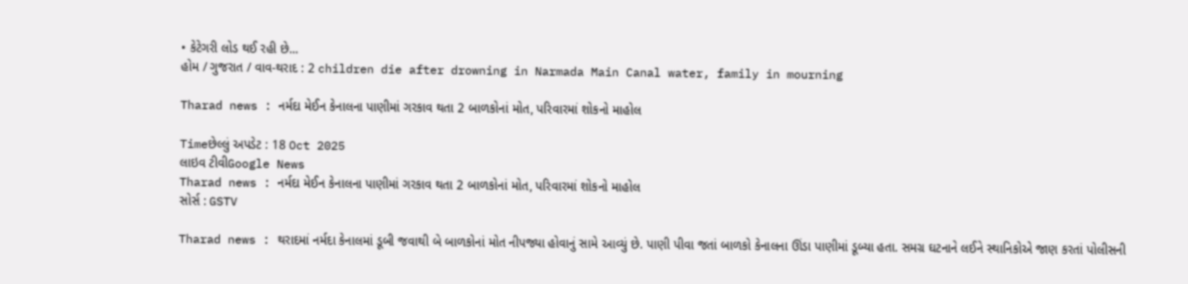• કેટેગરી લોડ થઈ રહી છે...
હોમ / ગુજરાત / વાવ-થરાદ : 2 children die after drowning in Narmada Main Canal water, family in mourning

Tharad news : નર્મદા મેઈન કેનાલના પાણીમાં ગરકાવ થતા 2 બાળકોનાં મોત, પરિવારમાં શોકનો માહોલ

Timeછેલ્લું અપડેટ : 18 Oct 2025
લાઇવ ટીવીGoogle News
Tharad news : નર્મદા મેઈન કેનાલના પાણીમાં ગરકાવ થતા 2 બાળકોનાં મોત, પરિવારમાં શોકનો માહોલ
સોર્સ : GSTV

Tharad news : થરાદમાં નર્મદા કેનાલમાં ડૂબી જવાથી બે બાળકોનાં મોત નીપજ્યા હોવાનું સામે આવ્યું છે. પાણી પીવા જતાં બાળકો કેનાલના ઊંડા પાણીમાં ડૂબ્યા હતા. સમગ્ર ઘટનાને લઈને સ્થાનિકોએ જાણ કરતાં પોલીસની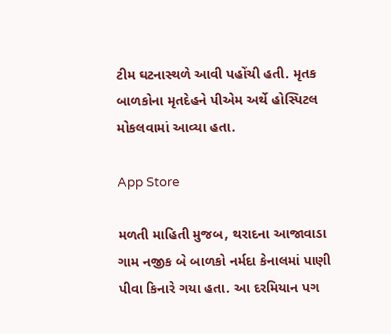ટીમ ઘટનાસ્થળે આવી પહોંચી હતી. મૃતક બાળકોના મૃતદેહને પીએમ અર્થે હોસ્પિટલ મોકલવામાં આવ્યા હતા.

App Store

મળતી માહિતી મુજબ, થરાદના આજાવાડા ગામ નજીક બે બાળકો નર્મદા કેનાલમાં પાણી પીવા કિનારે ગયા હતા. આ દરમિયાન પગ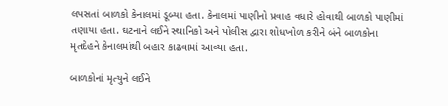લપસતાં બાળકો કેનાલમાં ડૂબ્યા હતા. કેનાલમાં પાણીનો પ્રવાહ વધારે હોવાથી બાળકો પાણીમાં તણાયા હતા. ઘટનાને લઈને સ્થાનિકો અને પોલીસ દ્વારા શોધખોળ કરીને બંને બાળકોના મૃતદેહને કેનાલમાંથી બહાર કાઢવામાં આવ્યા હતા.

બાળકોનાં મૃત્યુને લઈને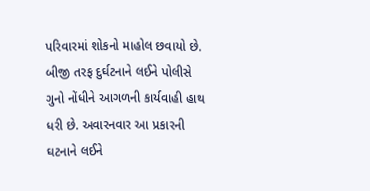પરિવારમાં શોકનો માહોલ છવાયો છે. બીજી તરફ દુર્ઘટનાને લઈને પોલીસે ગુનો નોંધીને આગળની કાર્યવાહી હાથ ધરી છે. અવારનવાર આ પ્રકારની ઘટનાને લઈને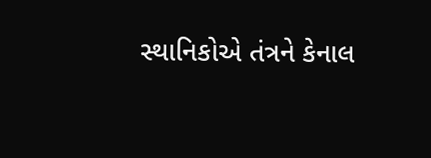સ્થાનિકોએ તંત્રને કેનાલ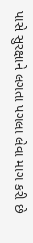પાસે સુરક્ષાને લગતા પગલા લેવા માગ કરી છે